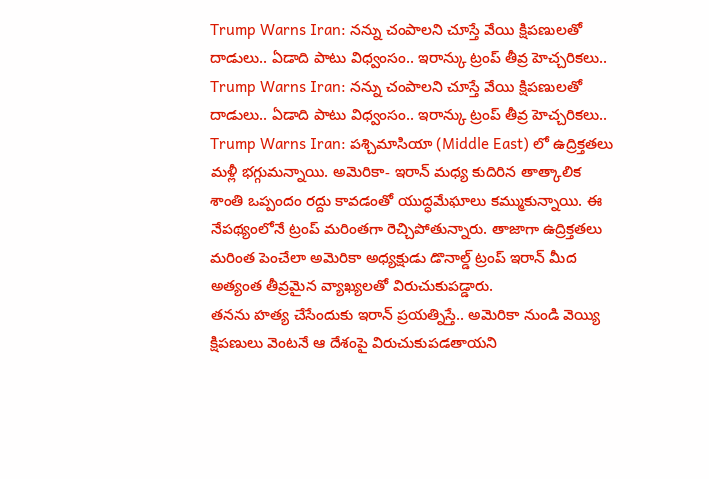Trump Warns Iran: నన్ను చంపాలని చూస్తే వేయి క్షిపణులతో దాడులు.. ఏడాది పాటు విధ్వంసం.. ఇరాన్కు ట్రంప్ తీవ్ర హెచ్చరికలు..
Trump Warns Iran: నన్ను చంపాలని చూస్తే వేయి క్షిపణులతో దాడులు.. ఏడాది పాటు విధ్వంసం.. ఇరాన్కు ట్రంప్ తీవ్ర హెచ్చరికలు..
Trump Warns Iran: పశ్చిమాసియా (Middle East) లో ఉద్రిక్తతలు మళ్లీ భగ్గుమన్నాయి. అమెరికా- ఇరాన్ మధ్య కుదిరిన తాత్కాలిక శాంతి ఒప్పందం రద్దు కావడంతో యుద్ధమేఘాలు కమ్ముకున్నాయి. ఈ నేపథ్యంలోనే ట్రంప్ మరింతగా రెచ్చిపోతున్నారు. తాజాగా ఉద్రిక్తతలు మరింత పెంచేలా అమెరికా అధ్యక్షుడు డొనాల్డ్ ట్రంప్ ఇరాన్ మీద అత్యంత తీవ్రమైన వ్యాఖ్యలతో విరుచుకుపడ్డారు.
తనను హత్య చేసేందుకు ఇరాన్ ప్రయత్నిస్తే.. అమెరికా నుండి వెయ్యి క్షిపణులు వెంటనే ఆ దేశంపై విరుచుకుపడతాయని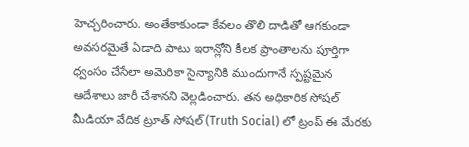హెచ్చరించారు. అంతేకాకుండా కేవలం తొలి దాడితో ఆగకుండా అవసరమైతే ఏడాది పాటు ఇరాన్లోని కీలక ప్రాంతాలను పూర్తిగా ధ్వంసం చేసేలా అమెరికా సైన్యానికి ముందుగానే స్పష్టమైన ఆదేశాలు జారీ చేశానని వెల్లడించారు. తన అధికారిక సోషల్ మీడియా వేదిక ట్రూత్ సోషల్ (Truth Social) లో ట్రంప్ ఈ మేరకు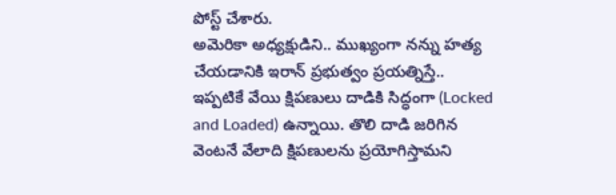పోస్ట్ చేశారు.
అమెరికా అధ్యక్షుడిని.. ముఖ్యంగా నన్ను హత్య చేయడానికి ఇరాన్ ప్రభుత్వం ప్రయత్నిస్తే.. ఇప్పటికే వేయి క్షిపణులు దాడికి సిద్ధంగా (Locked and Loaded) ఉన్నాయి. తొలి దాడి జరిగిన వెంటనే వేలాది క్షిపణులను ప్రయోగిస్తామని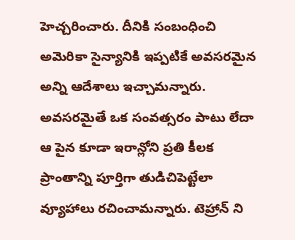హెచ్చరించారు. దీనికి సంబంధించి అమెరికా సైన్యానికి ఇప్పటికే అవసరమైన అన్ని ఆదేశాలు ఇచ్చామన్నారు. అవసరమైతే ఒక సంవత్సరం పాటు లేదా ఆ పైన కూడా ఇరాన్లోని ప్రతి కీలక ప్రాంతాన్ని పూర్తిగా తుడిచిపెట్టేలా వ్యూహాలు రచించామన్నారు. టెహ్రాన్ ని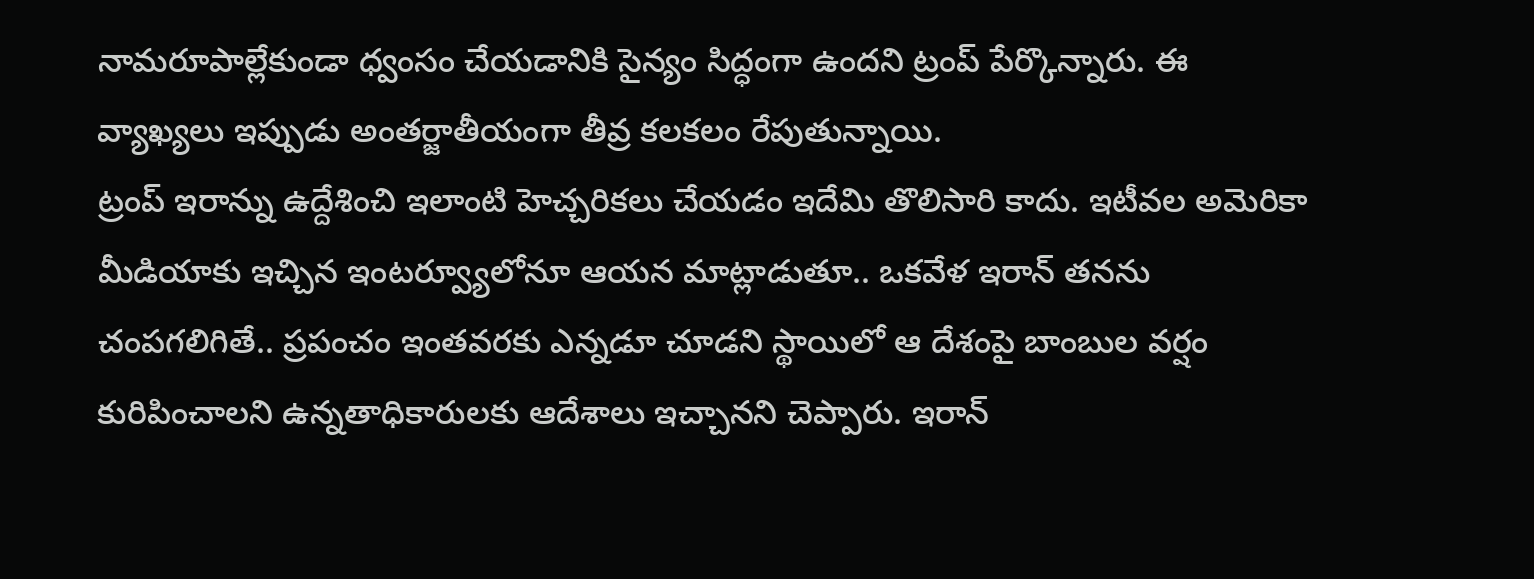నామరూపాల్లేకుండా ధ్వంసం చేయడానికి సైన్యం సిద్ధంగా ఉందని ట్రంప్ పేర్కొన్నారు. ఈ వ్యాఖ్యలు ఇప్పుడు అంతర్జాతీయంగా తీవ్ర కలకలం రేపుతున్నాయి.
ట్రంప్ ఇరాన్ను ఉద్దేశించి ఇలాంటి హెచ్చరికలు చేయడం ఇదేమి తొలిసారి కాదు. ఇటీవల అమెరికా మీడియాకు ఇచ్చిన ఇంటర్వ్యూలోనూ ఆయన మాట్లాడుతూ.. ఒకవేళ ఇరాన్ తనను చంపగలిగితే.. ప్రపంచం ఇంతవరకు ఎన్నడూ చూడని స్థాయిలో ఆ దేశంపై బాంబుల వర్షం కురిపించాలని ఉన్నతాధికారులకు ఆదేశాలు ఇచ్చానని చెప్పారు. ఇరాన్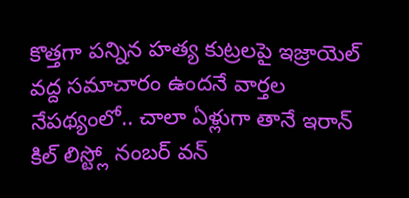కొత్తగా పన్నిన హత్య కుట్రలపై ఇజ్రాయెల్ వద్ద సమాచారం ఉందనే వార్తల నేపథ్యంలో.. చాలా ఏళ్లుగా తానే ఇరాన్ కిల్ లిస్ట్లో నంబర్ వన్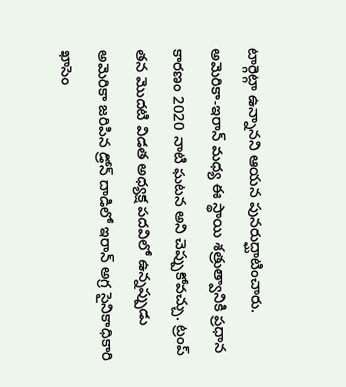టార్గెట్గా ఉన్నానని ఆయన పునరుద్ఘాటించారు.
అమెరికా-ఇరాన్ మధ్య ఈ స్థాయి శత్రుత్వానికి ప్రధాన కారణం 2020 నాటి ఘటన అని చెప్పుకోవచ్చు. ట్రంప్ తన మొదటి విడత అధ్యక్ష పదవిలో ఉన్నప్పుడు అమెరికా జరిపిన డ్రోన్ దాడిలో ఇరాన్ అగ్ర సైనికాధికారి ఖాసెం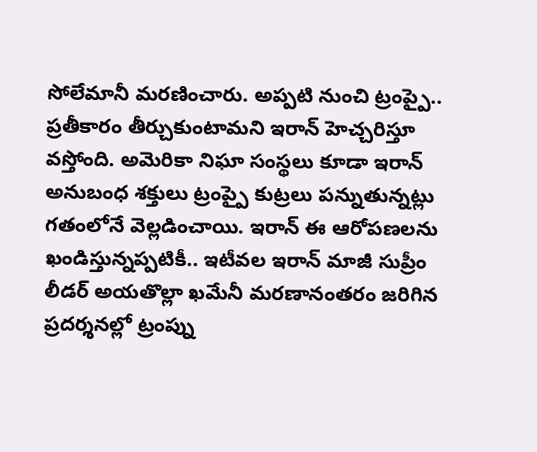సోలేమానీ మరణించారు. అప్పటి నుంచి ట్రంప్పై.. ప్రతీకారం తీర్చుకుంటామని ఇరాన్ హెచ్చరిస్తూ వస్తోంది. అమెరికా నిఘా సంస్థలు కూడా ఇరాన్ అనుబంధ శక్తులు ట్రంప్పై కుట్రలు పన్నుతున్నట్లు గతంలోనే వెల్లడించాయి. ఇరాన్ ఈ ఆరోపణలను ఖండిస్తున్నప్పటికీ.. ఇటీవల ఇరాన్ మాజీ సుప్రీం లీడర్ అయతొల్లా ఖమేనీ మరణానంతరం జరిగిన ప్రదర్శనల్లో ట్రంప్ను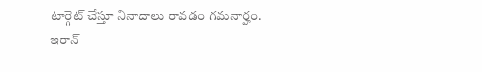టార్గెట్ చేస్తూ నినాదాలు రావడం గమనార్హం.
ఇరాన్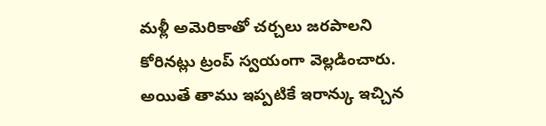మళ్లీ అమెరికాతో చర్చలు జరపాలని కోరినట్లు ట్రంప్ స్వయంగా వెల్లడించారు. అయితే తాము ఇప్పటికే ఇరాన్కు ఇచ్చిన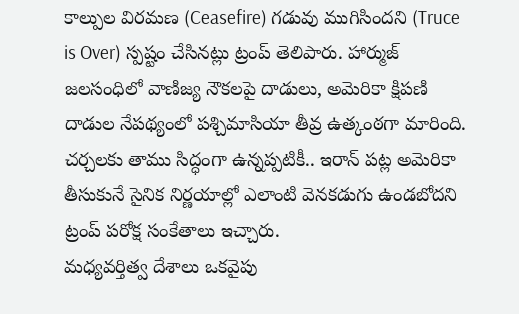కాల్పుల విరమణ (Ceasefire) గడువు ముగిసిందని (Truce is Over) స్పష్టం చేసినట్లు ట్రంప్ తెలిపారు. హార్ముజ్ జలసంధిలో వాణిజ్య నౌకలపై దాడులు, అమెరికా క్షిపణి దాడుల నేపథ్యంలో పశ్చిమాసియా తీవ్ర ఉత్కంఠగా మారింది. చర్చలకు తాము సిద్ధంగా ఉన్నప్పటికీ.. ఇరాన్ పట్ల అమెరికా తీసుకునే సైనిక నిర్ణయాల్లో ఎలాంటి వెనకడుగు ఉండబోదని ట్రంప్ పరోక్ష సంకేతాలు ఇచ్చారు.
మధ్యవర్తిత్వ దేశాలు ఒకవైపు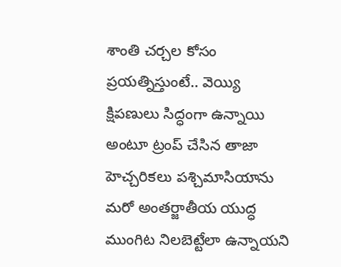శాంతి చర్చల కోసం ప్రయత్నిస్తుంటే.. వెయ్యి క్షిపణులు సిద్ధంగా ఉన్నాయి అంటూ ట్రంప్ చేసిన తాజా హెచ్చరికలు పశ్చిమాసియాను మరో అంతర్జాతీయ యుద్ధ ముంగిట నిలబెట్టేలా ఉన్నాయని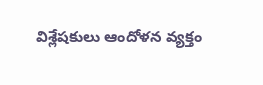విశ్లేషకులు ఆందోళన వ్యక్తం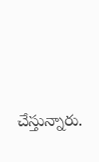చేస్తున్నారు.